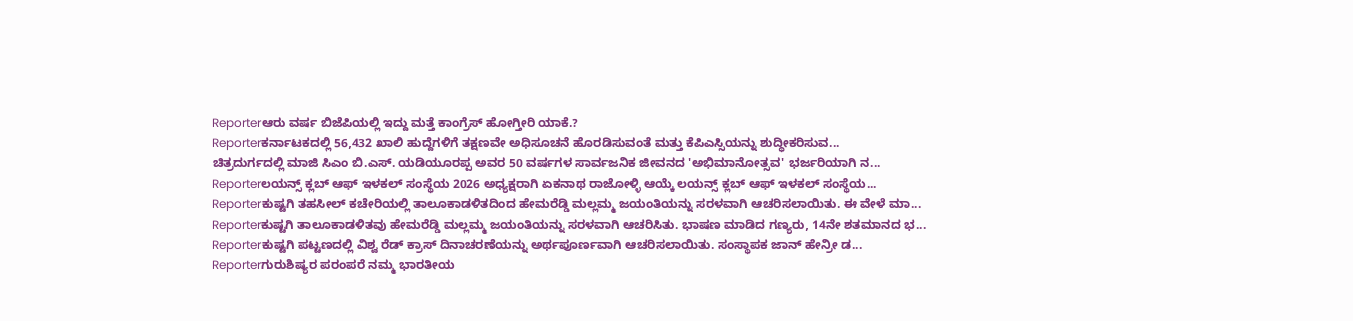Reporterಆರು ವರ್ಷ ಬಿಜೆಪಿಯಲ್ಲಿ ಇದ್ದು ಮತ್ತೆ ಕಾಂಗ್ರೆಸ್ ಹೋಗ್ತೀರಿ ಯಾಕೆ.?
Reporterಕರ್ನಾಟಕದಲ್ಲಿ 56,432 ಖಾಲಿ ಹುದ್ದೆಗಳಿಗೆ ತಕ್ಷಣವೇ ಅಧಿಸೂಚನೆ ಹೊರಡಿಸುವಂತೆ ಮತ್ತು ಕೆಪಿಎಸ್ಸಿಯನ್ನು ಶುದ್ಧೀಕರಿಸುವ...
ಚಿತ್ರದುರ್ಗದಲ್ಲಿ ಮಾಜಿ ಸಿಎಂ ಬಿ.ಎಸ್. ಯಡಿಯೂರಪ್ಪ ಅವರ 50 ವರ್ಷಗಳ ಸಾರ್ವಜನಿಕ ಜೀವನದ 'ಅಭಿಮಾನೋತ್ಸವ' ಭರ್ಜರಿಯಾಗಿ ನ...
Reporterಲಯನ್ಸ್ ಕ್ಲಬ್ ಆಫ್ ಇಳಕಲ್ ಸಂಸ್ಥೆಯ 2026 ಅಧ್ಯಕ್ಷರಾಗಿ ಏಕನಾಥ ರಾಜೋಳ್ಳಿ ಆಯ್ಕೆ ಲಯನ್ಸ್ ಕ್ಲಬ್ ಆಫ್ ಇಳಕಲ್ ಸಂಸ್ಥೆಯ...
Reporterಕುಷ್ಟಗಿ ತಹಸೀಲ್ ಕಚೇರಿಯಲ್ಲಿ ತಾಲೂಕಾಡಳಿತದಿಂದ ಹೇಮರೆಡ್ಡಿ ಮಲ್ಲಮ್ಮ ಜಯಂತಿಯನ್ನು ಸರಳವಾಗಿ ಆಚರಿಸಲಾಯಿತು. ಈ ವೇಳೆ ಮಾ...
Reporterಕುಷ್ಟಗಿ ತಾಲೂಕಾಡಳಿತವು ಹೇಮರೆಡ್ಡಿ ಮಲ್ಲಮ್ಮ ಜಯಂತಿಯನ್ನು ಸರಳವಾಗಿ ಆಚರಿಸಿತು. ಭಾಷಣ ಮಾಡಿದ ಗಣ್ಯರು, 14ನೇ ಶತಮಾನದ ಭ...
Reporterಕುಷ್ಟಗಿ ಪಟ್ಟಣದಲ್ಲಿ ವಿಶ್ವ ರೆಡ್ ಕ್ರಾಸ್ ದಿನಾಚರಣೆಯನ್ನು ಅರ್ಥಪೂರ್ಣವಾಗಿ ಆಚರಿಸಲಾಯಿತು. ಸಂಸ್ಥಾಪಕ ಜಾನ್ ಹೇನ್ರೀ ಡ...
Reporterಗುರುಶಿಷ್ಯರ ಪರಂಪರೆ ನಮ್ಮ ಭಾರತೀಯ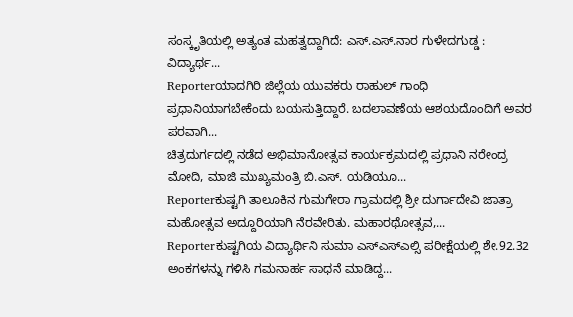ಸಂಸ್ಕೃತಿಯಲ್ಲಿ ಅತ್ಯಂತ ಮಹತ್ವದ್ದಾಗಿದೆ: ಎಸ್.ಎಸ್.ನಾರ ಗುಳೇದಗುಡ್ಡ : ವಿದ್ಯಾರ್ಥ...
Reporterಯಾದಗಿರಿ ಜಿಲ್ಲೆಯ ಯುವಕರು ರಾಹುಲ್ ಗಾಂಧಿ ಪ್ರಧಾನಿಯಾಗಬೇಕೆಂದು ಬಯಸುತ್ತಿದ್ದಾರೆ. ಬದಲಾವಣೆಯ ಆಶಯದೊಂದಿಗೆ ಅವರ ಪರವಾಗಿ...
ಚಿತ್ರದುರ್ಗದಲ್ಲಿ ನಡೆದ ಅಭಿಮಾನೋತ್ಸವ ಕಾರ್ಯಕ್ರಮದಲ್ಲಿ ಪ್ರಧಾನಿ ನರೇಂದ್ರ ಮೋದಿ, ಮಾಜಿ ಮುಖ್ಯಮಂತ್ರಿ ಬಿ.ಎಸ್. ಯಡಿಯೂ...
Reporterಕುಷ್ಟಗಿ ತಾಲೂಕಿನ ಗುಮಗೇರಾ ಗ್ರಾಮದಲ್ಲಿ ಶ್ರೀ ದುರ್ಗಾದೇವಿ ಜಾತ್ರಾ ಮಹೋತ್ಸವ ಅದ್ದೂರಿಯಾಗಿ ನೆರವೇರಿತು. ಮಹಾರಥೋತ್ಸವ,...
Reporterಕುಷ್ಟಗಿಯ ವಿದ್ಯಾರ್ಥಿನಿ ಸುಮಾ ಎಸ್ಎಸ್ಎಲ್ಸಿ ಪರೀಕ್ಷೆಯಲ್ಲಿ ಶೇ.92.32 ಅಂಕಗಳನ್ನು ಗಳಿಸಿ ಗಮನಾರ್ಹ ಸಾಧನೆ ಮಾಡಿದ್ದ...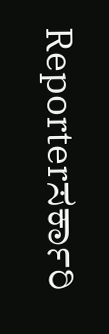Reporterಸರ್ಕಾರಿ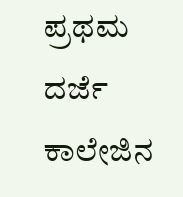ಪ್ರಥಮ ದರ್ಜೆ ಕಾಲೇಜಿನ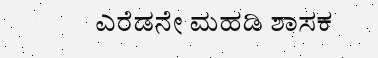ಎರೆಡನೇ ಮಹಡಿ ಶಾಸಕ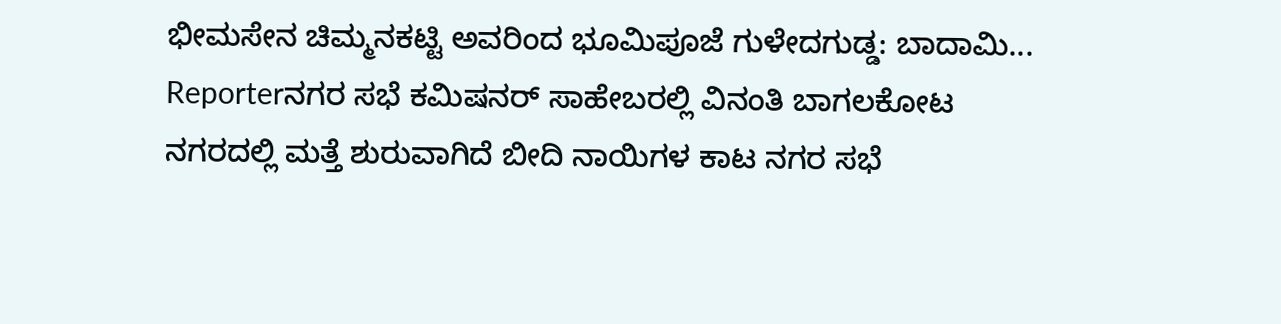ಭೀಮಸೇನ ಚಿಮ್ಮನಕಟ್ಟಿ ಅವರಿಂದ ಭೂಮಿಪೂಜೆ ಗುಳೇದಗುಡ್ಡ: ಬಾದಾಮಿ...
Reporterನಗರ ಸಭೆ ಕಮಿಷನರ್ ಸಾಹೇಬರಲ್ಲಿ ವಿನಂತಿ ಬಾಗಲಕೋಟ ನಗರದಲ್ಲಿ ಮತ್ತೆ ಶುರುವಾಗಿದೆ ಬೀದಿ ನಾಯಿಗಳ ಕಾಟ ನಗರ ಸಭೆ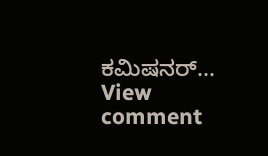ಕಮಿಷನರ್...
View comment